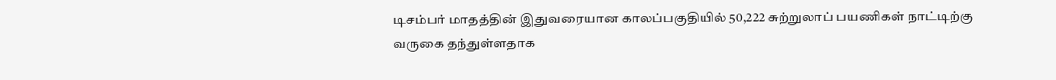டிசம்பர் மாதத்தின் இதுவரையான காலப்பகுதியில் 50,222 சுற்றுலாப் பயணிகள் நாட்டிற்கு வருகை தந்துள்ளதாக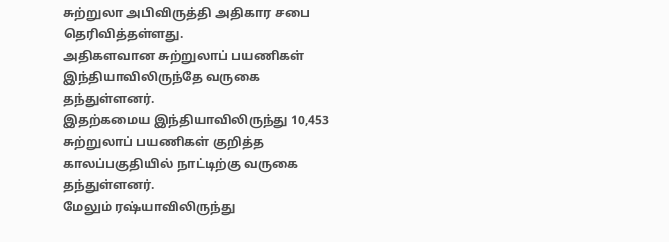சுற்றுலா அபிவிருத்தி அதிகார சபை தெரிவித்தள்ளது.
அதிகளவான சுற்றுலாப் பயணிகள் இந்தியாவிலிருந்தே வருகை தந்துள்ளனர்.
இதற்கமைய இந்தியாவிலிருந்து 10,453 சுற்றுலாப் பயணிகள் குறித்த காலப்பகுதியில் நாட்டிற்கு வருகை தந்துள்ளனர்.
மேலும் ரஷ்யாவிலிருந்து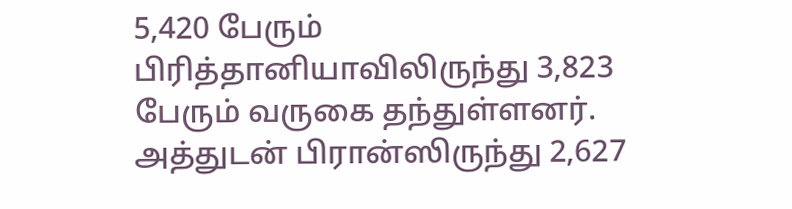5,420 பேரும் பிரித்தானியாவிலிருந்து 3,823 பேரும் வருகை தந்துள்ளனர்.
அத்துடன் பிரான்ஸிருந்து 2,627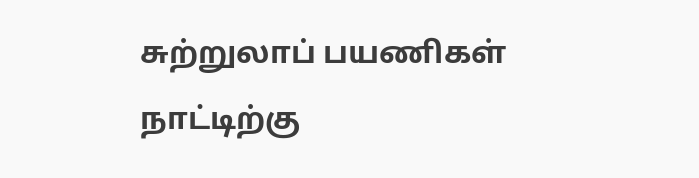சுற்றுலாப் பயணிகள் நாட்டிற்கு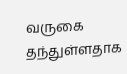வருகை தந்துள்ளதாக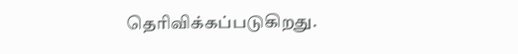தெரிவிக்கப்படுகிறது.